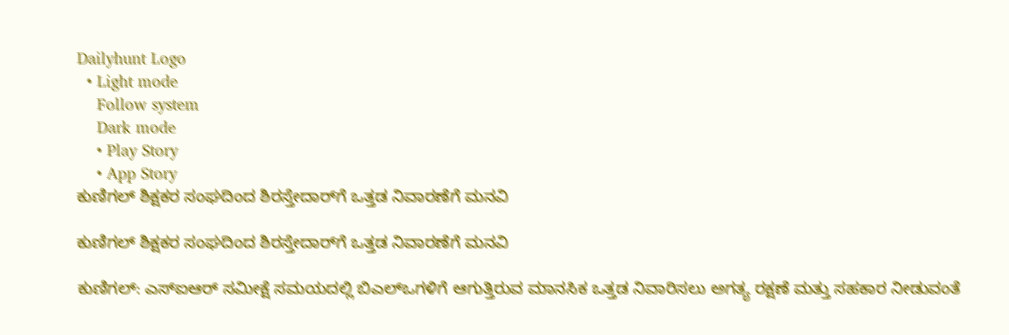Dailyhunt Logo
  • Light mode
    Follow system
    Dark mode
    • Play Story
    • App Story
ಕುಣಿಗಲ್ ಶಿಕ್ಷಕರ ಸಂಘದಿಂದ ಶಿರಸ್ತೇದಾರ್‌ಗೆ ಒತ್ತಡ ನಿವಾರಣೆಗೆ ಮನವಿ

ಕುಣಿಗಲ್ ಶಿಕ್ಷಕರ ಸಂಘದಿಂದ ಶಿರಸ್ತೇದಾರ್‌ಗೆ ಒತ್ತಡ ನಿವಾರಣೆಗೆ ಮನವಿ

ಕುಣಿಗಲ್: ಎಸ್‌ಐಆರ್ ಸಮೀಕ್ಷೆ ಸಮಯದಲ್ಲಿ ಬಿಎಲ್‌ಒಗಳಿಗೆ ಆಗುತ್ತಿರುವ ಮಾನಸಿಕ ಒತ್ತಡ ನಿವಾರಿಸಲು ಅಗತ್ಯ ರಕ್ಷಣೆ ಮತ್ತು ಸಹಕಾರ ನೀಡುವಂತೆ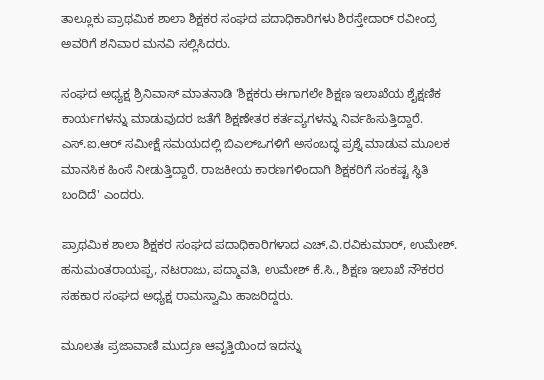ತಾಲ್ಲೂಕು ಪ್ರಾಥಮಿಕ ಶಾಲಾ ಶಿಕ್ಷಕರ ಸಂಘದ ಪದಾಧಿಕಾರಿಗಳು ಶಿರಸ್ತೇದಾರ್‌ ರವೀಂದ್ರ ಅವರಿಗೆ ಶನಿವಾರ ಮನವಿ ಸಲ್ಲಿಸಿದರು.

ಸಂಘದ ಅಧ್ಯಕ್ಷ ಶ್ರಿನಿವಾಸ್ ಮಾತನಾಡಿ 'ಶಿಕ್ಷಕರು ಈಗಾಗಲೇ ಶಿಕ್ಷಣ ಇಲಾಖೆಯ ಶೈಕ್ಷಣಿಕ ಕಾರ್ಯಗಳನ್ನು ಮಾಡುವುದರ ಜತೆಗೆ ಶಿಕ್ಷಣೇತರ ಕರ್ತವ್ಯಗಳನ್ನು ನಿರ್ವಹಿಸುತ್ತಿದ್ದಾರೆ. ಎಸ್.ಐ.ಆರ್ ಸಮೀಕ್ಷೆ ಸಮಯದಲ್ಲಿ ಬಿಎಲ್‌ಒಗಳಿಗೆ ಅಸಂಬದ್ಧ ಪ್ರಶ್ನೆ ಮಾಡುವ ಮೂಲಕ ಮಾನಸಿಕ ಹಿಂಸೆ ನೀಡುತ್ತಿದ್ದಾರೆ. ರಾಜಕೀಯ ಕಾರಣಗಳಿಂದಾಗಿ ಶಿಕ್ಷಕರಿಗೆ ಸಂಕಷ್ಟ ಸ್ಥಿತಿ ಬಂದಿದೆ' ಎಂದರು.

ಪ್ರಾಥಮಿಕ ಶಾಲಾ ಶಿಕ್ಷಕರ ಸಂಘದ ಪದಾಧಿಕಾರಿಗಳಾದ ಎಚ್.ವಿ.ರವಿಕುಮಾರ್, ಉಮೇಶ್. ಹನುಮಂತರಾಯಪ್ಪ, ನಟರಾಜು, ಪದ್ಮಾವತಿ, ಉಮೇಶ್ ಕೆ.ಸಿ., ಶಿಕ್ಷಣ ಇಲಾಖೆ ನೌಕರರ ಸಹಕಾರ ಸಂಘದ ಅಧ್ಯಕ್ಷ ರಾಮಸ್ವಾಮಿ ಹಾಜರಿದ್ದರು.

ಮೂಲತಃ ಪ್ರಜಾವಾಣಿ ಮುದ್ರಣ ಆವೃತ್ತಿಯಿಂದ ಇದನ್ನು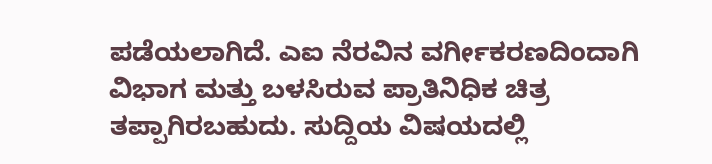ಪಡೆಯಲಾಗಿದೆ. ಎಐ ನೆರವಿನ ವರ್ಗೀಕರಣದಿಂದಾಗಿ ವಿಭಾಗ ಮತ್ತು ಬಳಸಿರುವ ಪ್ರಾತಿನಿಧಿಕ ಚಿತ್ರ ತಪ್ಪಾಗಿರಬಹುದು. ಸುದ್ದಿಯ ವಿಷಯದಲ್ಲಿ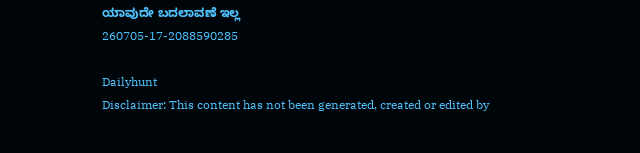ಯಾವುದೇ ಬದಲಾವಣೆ ಇಲ್ಲ
260705-17-2088590285

Dailyhunt
Disclaimer: This content has not been generated, created or edited by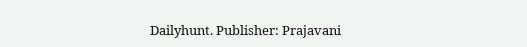Dailyhunt. Publisher: Prajavani